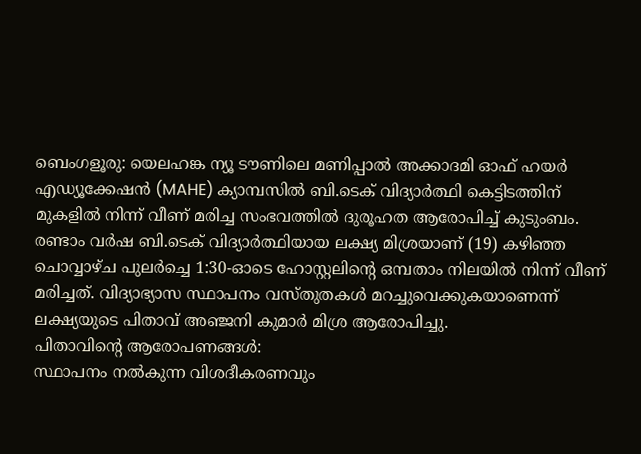ബെംഗളൂരു: യെലഹങ്ക ന്യൂ ടൗണിലെ മണിപ്പാൽ അക്കാദമി ഓഫ് ഹയർ എഡ്യൂക്കേഷൻ (MAHE) ക്യാമ്പസിൽ ബി.ടെക് വിദ്യാർത്ഥി കെട്ടിടത്തിന് മുകളിൽ നിന്ന് വീണ് മരിച്ച സംഭവത്തിൽ ദുരൂഹത ആരോപിച്ച് കുടുംബം.
രണ്ടാം വർഷ ബി.ടെക് വിദ്യാർത്ഥിയായ ലക്ഷ്യ മിശ്രയാണ് (19) കഴിഞ്ഞ ചൊവ്വാഴ്ച പുലർച്ചെ 1:30-ഓടെ ഹോസ്റ്റലിന്റെ ഒമ്പതാം നിലയിൽ നിന്ന് വീണ് മരിച്ചത്. വിദ്യാഭ്യാസ സ്ഥാപനം വസ്തുതകൾ മറച്ചുവെക്കുകയാണെന്ന് ലക്ഷ്യയുടെ പിതാവ് അഞ്ജനി കുമാർ മിശ്ര ആരോപിച്ചു.
പിതാവിന്റെ ആരോപണങ്ങൾ:
സ്ഥാപനം നൽകുന്ന വിശദീകരണവും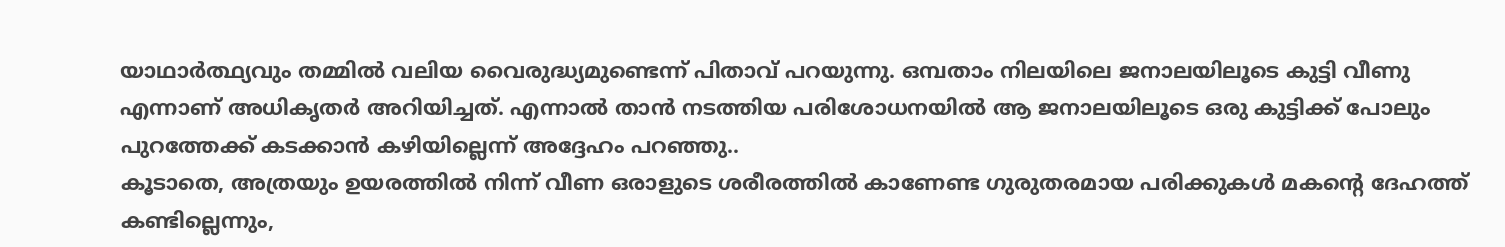യാഥാർത്ഥ്യവും തമ്മിൽ വലിയ വൈരുദ്ധ്യമുണ്ടെന്ന് പിതാവ് പറയുന്നു. ഒമ്പതാം നിലയിലെ ജനാലയിലൂടെ കുട്ടി വീണു എന്നാണ് അധികൃതർ അറിയിച്ചത്. എന്നാൽ താൻ നടത്തിയ പരിശോധനയിൽ ആ ജനാലയിലൂടെ ഒരു കുട്ടിക്ക് പോലും പുറത്തേക്ക് കടക്കാൻ കഴിയില്ലെന്ന് അദ്ദേഹം പറഞ്ഞു..
കൂടാതെ, അത്രയും ഉയരത്തിൽ നിന്ന് വീണ ഒരാളുടെ ശരീരത്തിൽ കാണേണ്ട ഗുരുതരമായ പരിക്കുകൾ മകന്റെ ദേഹത്ത് കണ്ടില്ലെന്നും,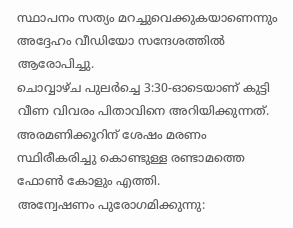സ്ഥാപനം സത്യം മറച്ചുവെക്കുകയാണെന്നും അദ്ദേഹം വീഡിയോ സന്ദേശത്തിൽ ആരോപിച്ചു.
ചൊവ്വാഴ്ച പുലർച്ചെ 3:30-ഓടെയാണ് കുട്ടി വീണ വിവരം പിതാവിനെ അറിയിക്കുന്നത്. അരമണിക്കൂറിന് ശേഷം മരണം സ്ഥിരീകരിച്ചു കൊണ്ടുള്ള രണ്ടാമത്തെ ഫോൺ കോളും എത്തി.
അന്വേഷണം പുരോഗമിക്കുന്നു: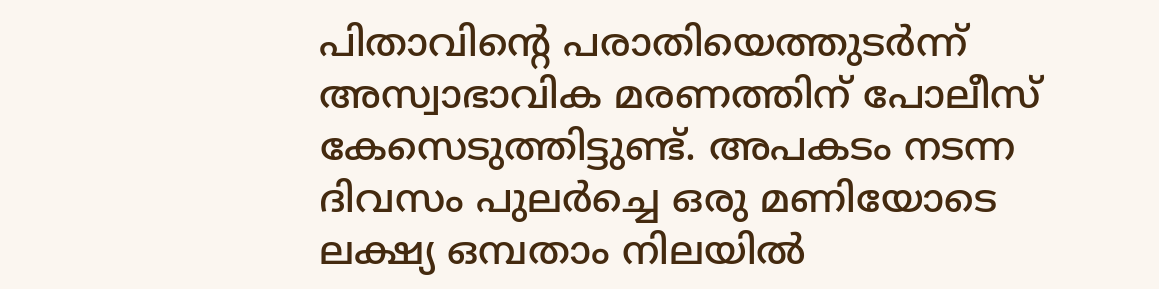പിതാവിന്റെ പരാതിയെത്തുടർന്ന് അസ്വാഭാവിക മരണത്തിന് പോലീസ് കേസെടുത്തിട്ടുണ്ട്. അപകടം നടന്ന ദിവസം പുലർച്ചെ ഒരു മണിയോടെ ലക്ഷ്യ ഒമ്പതാം നിലയിൽ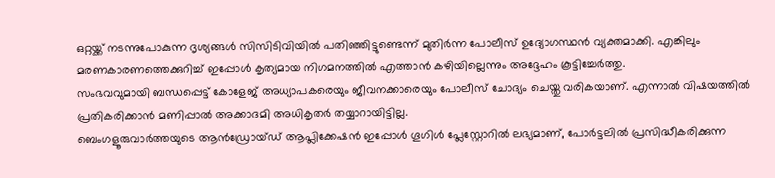ഒറ്റയ്ക്ക് നടന്നുപോകുന്ന ദൃശ്യങ്ങൾ സിസിടിവിയിൽ പതിഞ്ഞിട്ടുണ്ടെന്ന് മുതിർന്ന പോലീസ് ഉദ്യോഗസ്ഥൻ വ്യക്തമാക്കി. എങ്കിലും മരണകാരണത്തെക്കുറിച്ച് ഇപ്പോൾ കൃത്യമായ നിഗമനത്തിൽ എത്താൻ കഴിയില്ലെന്നും അദ്ദേഹം കൂട്ടിച്ചേർത്തു.
സംഭവവുമായി ബന്ധപ്പെട്ട് കോളേജ് അധ്യാപകരെയും ജീവനക്കാരെയും പോലീസ് ചോദ്യം ചെയ്തു വരികയാണ്. എന്നാൽ വിഷയത്തിൽ പ്രതികരിക്കാൻ മണിപ്പാൽ അക്കാദമി അധികൃതർ തയ്യാറായിട്ടില്ല.
ബെംഗളൂരുവാർത്തയുടെ ആൻഡ്രോയ്ഡ് ആപ്ലിക്കേഷൻ ഇപ്പോൾ ഗൂഗിൾ പ്ലേസ്റ്റോറിൽ ലഭ്യമാണ്, പോർട്ടലിൽ പ്രസിദ്ധീകരിക്കുന്ന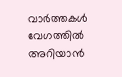വാർത്തകൾ വേഗത്തിൽ അറിയാൻ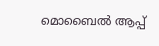മൊബൈൽ ആപ്പ്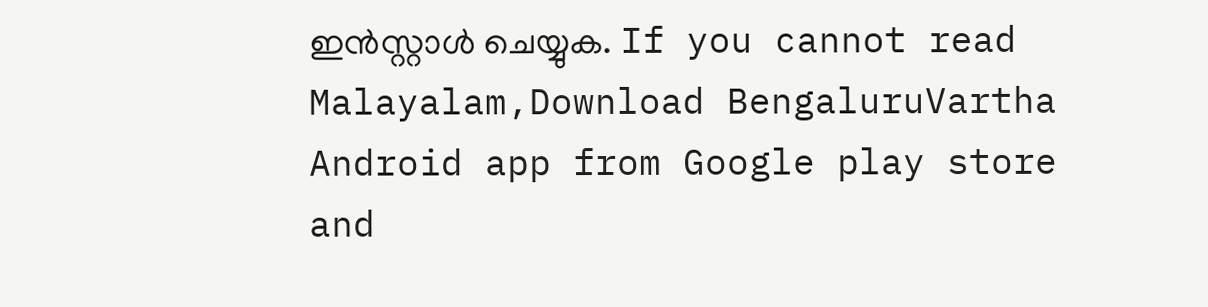ഇൻസ്റ്റാൾ ചെയ്യുക. If you cannot read Malayalam,Download BengaluruVartha Android app from Google play store and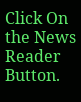Click On the News Reader Button.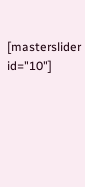[masterslider id="10"]